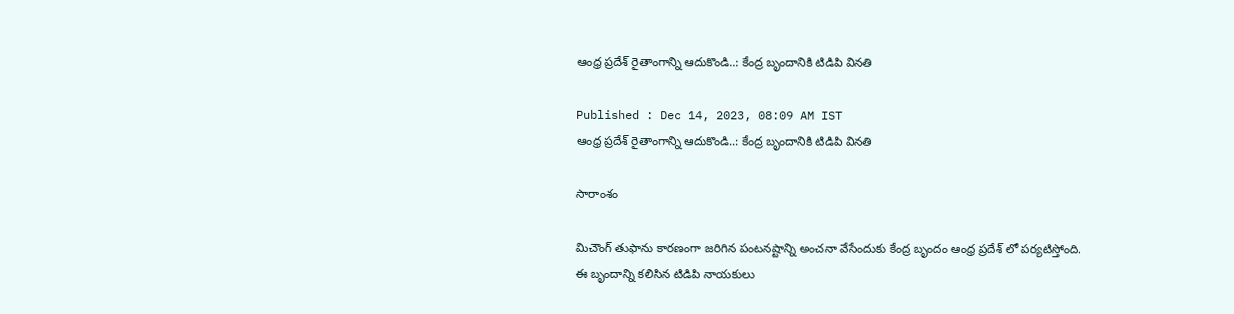ఆంధ్ర ప్రదేశ్ రైతాంగాన్ని ఆదుకొండి..: కేంద్ర బృందానికి టిడిపి వినతి

Published : Dec 14, 2023, 08:09 AM IST
ఆంధ్ర ప్రదేశ్ రైతాంగాన్ని ఆదుకొండి..: కేంద్ర బృందానికి టిడిపి వినతి

సారాంశం

మిచౌంగ్ తుఫాను కారణంగా జరిగిన పంటనష్టాన్ని అంచనా వేసేందుకు కేంద్ర బృందం ఆంధ్ర ప్రదేశ్ లో పర్యటిస్తోంది. ఈ బృందాన్ని కలిసిన టిడిపి నాయకులు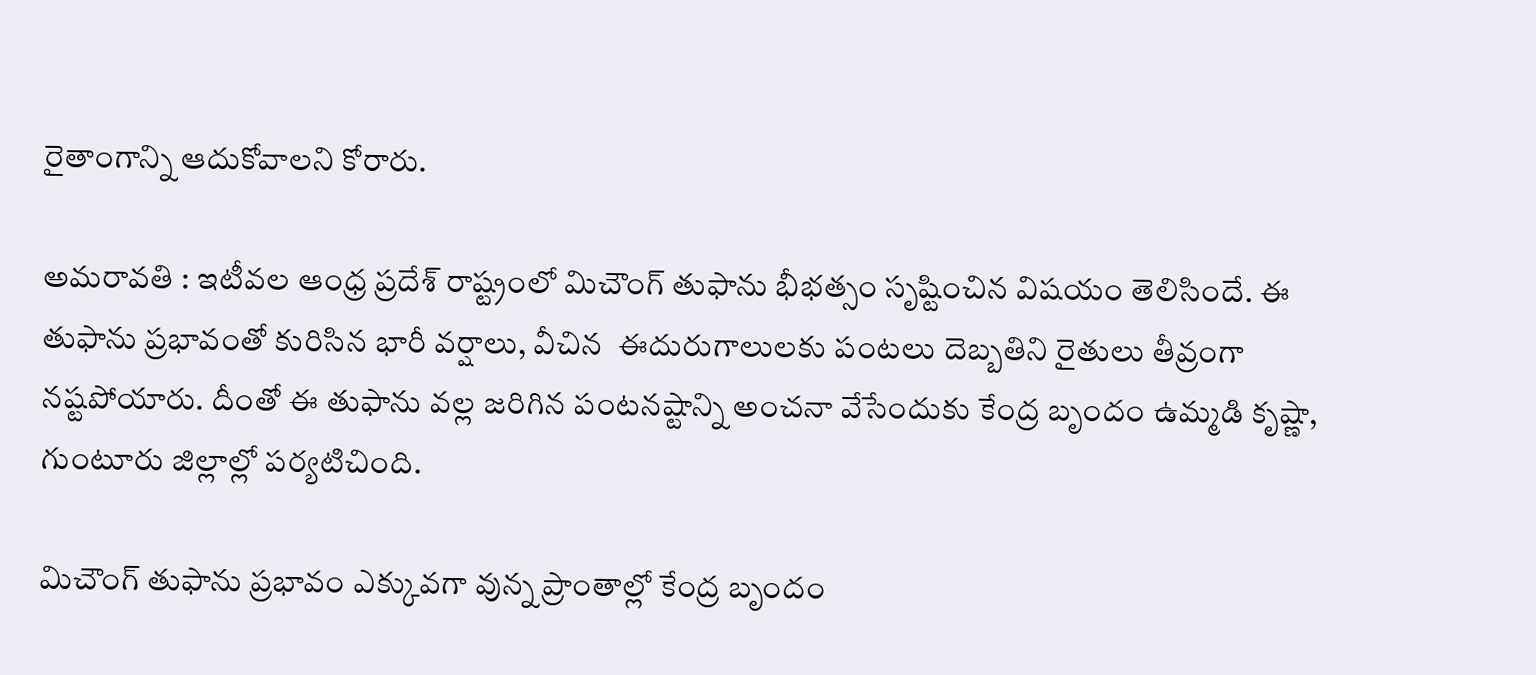రైతాంగాన్ని ఆదుకోవాలని కోరారు.

అమరావతి : ఇటీవల ఆంధ్ర ప్రదేశ్ రాష్ట్రంలో మిచౌంగ్ తుఫాను భీభత్సం సృష్టించిన విషయం తెలిసిందే. ఈ తుఫాను ప్రభావంతో కురిసిన భారీ వర్షాలు, వీచిన  ఈదురుగాలులకు పంటలు దెబ్బతిని రైతులు తీవ్రంగా నష్టపోయారు. దీంతో ఈ తుఫాను వల్ల జరిగిన పంటనష్టాన్ని అంచనా వేసేందుకు కేంద్ర బృందం ఉమ్మడి కృష్ణా, గుంటూరు జిల్లాల్లో పర్యటిచింది.

మిచౌంగ్ తుఫాను ప్రభావం ఎక్కువగా వున్న ప్రాంతాల్లో కేంద్ర బృందం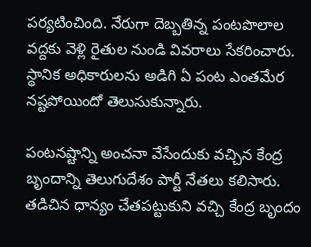పర్యటించింది. నేరుగా దెబ్బతిన్న పంటపొలాల వద్దకు వెళ్లి రైతుల నుండి వివరాలు సేకరించారు. స్థానిక అధికారులను అడిగి ఏ పంట ఎంతమేర నష్టపోయిందో తెలుసుకున్నారు.

పంటనష్టాన్ని అంచనా వేసేందుకు వచ్చిన కేంద్ర బృందాన్ని తెలుగుదేశం పార్టీ నేతలు కలిసారు. తడిచిన ధాన్యం చేతపట్టుకుని వచ్చి కేంద్ర బృందం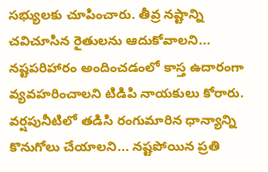సభ్యులకు చూపించారు. తీవ్ర నష్టాన్ని చవిచూసిన రైతులను ఆదుకోవాలని... నష్టపరిహారం అందించడంలో కాస్త ఉదారంగా వ్యవహరించాలని టిడిపి నాయకులు కోరారు. వర్షపునీటిలో తడిసి రంగుమారిన ధాన్యాన్ని కొనుగోలు చేయాలని... నష్టపోయిన ప్రతి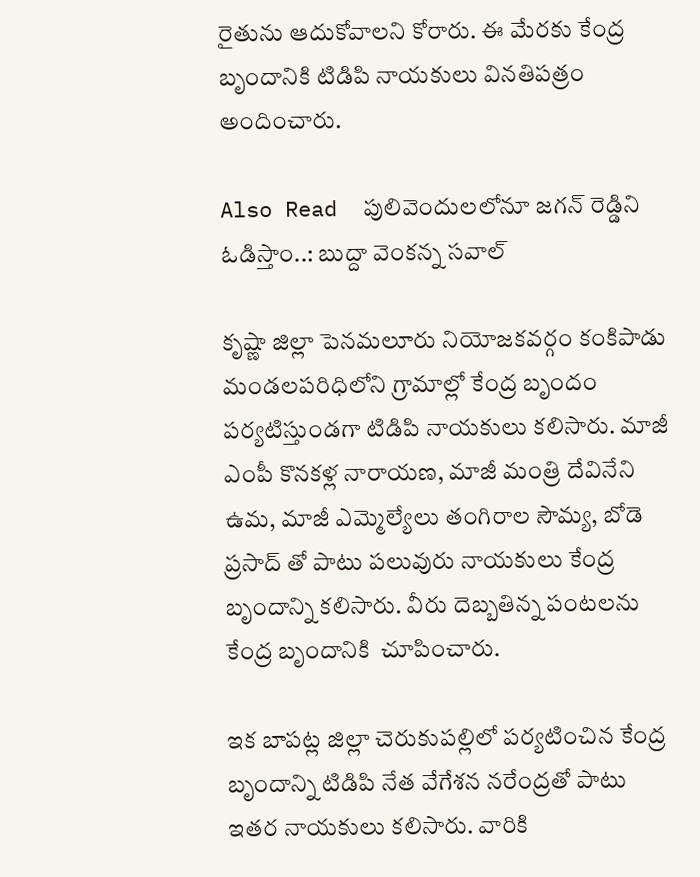రైతును ఆదుకోవాలని కోరారు. ఈ మేరకు కేంద్ర బృందానికి టిడిపి నాయకులు వినతిపత్రం అందించారు.

Also Read  పులివెందులలోనూ జగన్ రెడ్డిని ఓడిస్తాం..: బుద్దా వెంకన్న సవాల్

కృష్ణా జిల్లా పెనమలూరు నియోజకవర్గం కంకిపాడు మండలపరిధిలోని గ్రామాల్లో కేంద్ర బృందం పర్యటిస్తుండగా టిడిపి నాయకులు కలిసారు. మాజీ ఎంపీ కొనకళ్ల నారాయణ, మాజీ మంత్రి దేవినేని ఉమ, మాజీ ఎమ్మెల్యేలు తంగిరాల సౌమ్య, బోడె ప్రసాద్ తో పాటు పలువురు నాయకులు కేంద్ర బృందాన్ని కలిసారు. వీరు దెబ్బతిన్న పంటలను కేంద్ర బృందానికి  చూపించారు.

ఇక బాపట్ల జిల్లా చెరుకుపల్లిలో పర్యటించిన కేంద్ర బృందాన్ని టిడిపి నేత వేగేశన నరేంద్రతో పాటు ఇతర నాయకులు కలిసారు. వారికి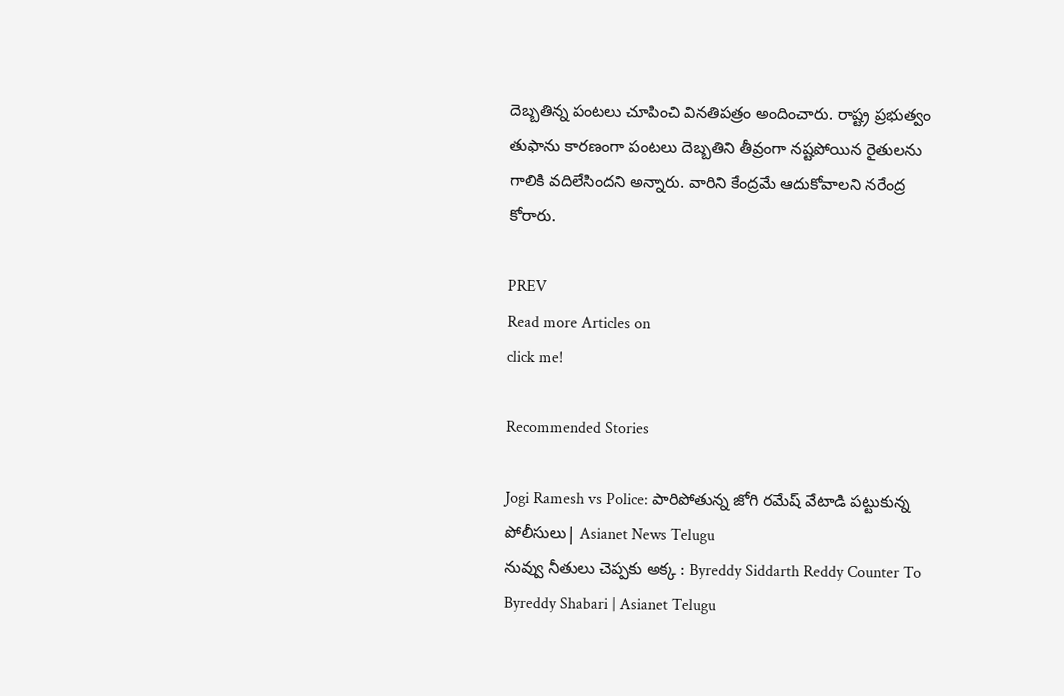దెబ్బతిన్న పంటలు చూపించి వినతిపత్రం అందించారు. రాష్ట్ర ప్రభుత్వం తుఫాను కారణంగా పంటలు దెబ్బతిని తీవ్రంగా నష్టపోయిన రైతులను గాలికి వదిలేసిందని అన్నారు. వారిని కేంద్రమే ఆదుకోవాలని నరేంద్ర కోరారు.

PREV
Read more Articles on
click me!

Recommended Stories

Jogi Ramesh vs Police: పారిపోతున్న జోగి రమేష్ వేటాడి పట్టుకున్న పోలీసులు| Asianet News Telugu
నువ్వు నీతులు చెప్పకు అక్క : Byreddy Siddarth Reddy Counter To Byreddy Shabari | Asianet Telugu